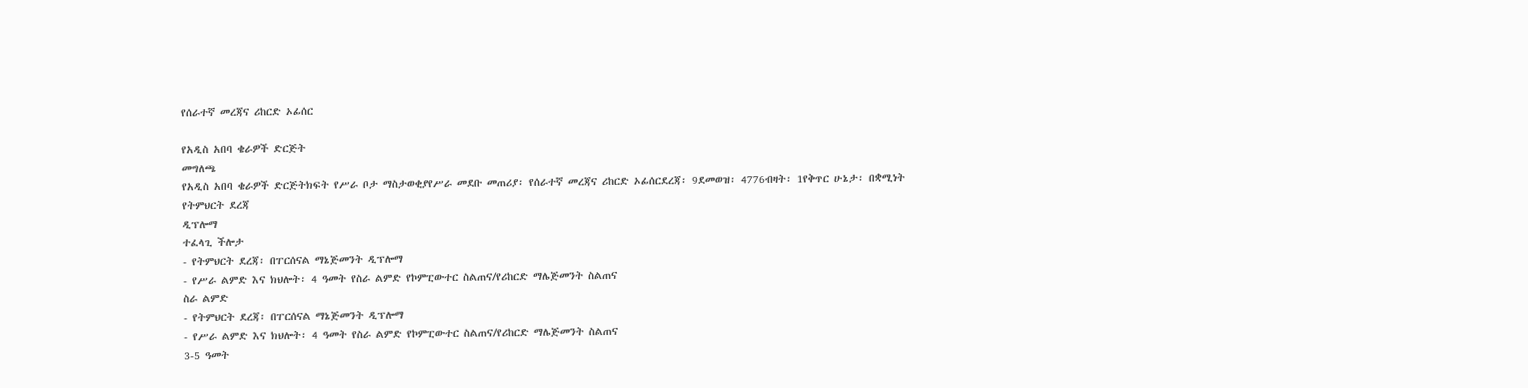የሰራተኛ መረጃና ሪከርድ ኦፊሰር

የአዲስ አበባ ቄራዎች ድርጅት
መግለጫ
የአዲስ አበባ ቄራዎች ድርጅትክፍት የሥራ ቦታ ማስታወቂያየሥራ መደቡ መጠሪያ፡ የሰራተኛ መረጃና ሪከርድ ኦፊሰርደረጃ፡ 9ደመወዝ፡ 4776ብዛት፡ 1የቅጥር ሁኔታ፡ በቋሚነት
የትምህርት ደረጃ
ዲፕሎማ
ተፈላጊ ችሎታ
- የትምህርት ደረጃ፡ በፐርሰናል ማኔጅመንት ዲፕሎማ
- የሥራ ልምድ እና ክህሎት፡ 4 ዓመት የስራ ልምድ የኮምፒውተር ስልጠና/የሪከርድ ማሌጅመንት ስልጠና
ስራ ልምድ
- የትምህርት ደረጃ፡ በፐርሰናል ማኔጅመንት ዲፕሎማ
- የሥራ ልምድ እና ክህሎት፡ 4 ዓመት የስራ ልምድ የኮምፒውተር ስልጠና/የሪከርድ ማሌጅመንት ስልጠና
3-5 ዓመት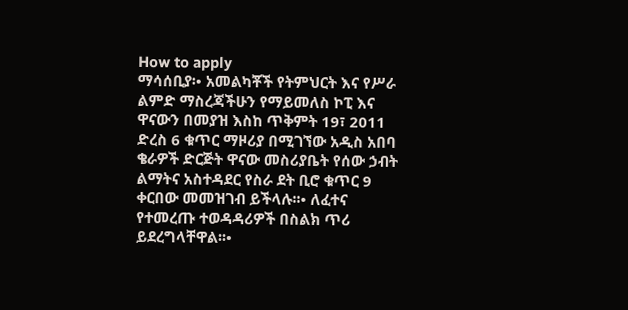How to apply
ማሳሰቢያ፡• አመልካቾች የትምህርት እና የሥራ ልምድ ማስረጃችሁን የማይመለስ ኮፒ እና ዋናውን በመያዝ እስከ ጥቅምት 19፣ 2011 ድረስ 6 ቁጥር ማዞሪያ በሚገኘው አዲስ አበባ ቄራዎች ድርጅት ዋናው መስሪያቤት የሰው ኃብት ልማትና አስተዳደር የስራ ደት ቢሮ ቁጥር 9 ቀርበው መመዝገብ ይችላሉ፡፡• ለፈተና የተመረጡ ተወዳዳሪዎች በስልክ ጥሪ ይደረግላቸዋል፡፡•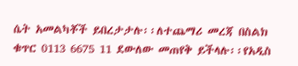ሴት አመልካቾች ይበረታታሉ፡፡ለተጨማሪ መረጃ በስልክ ቁጥር 0113 6675 11 ደውለው መጠየቅ ይችላሉ፡፡የአዲስ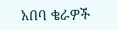አበባ ቄራዎች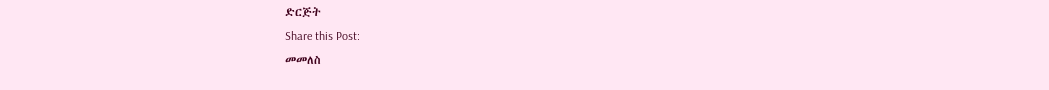ድርጅት
Share this Post:
መመለስ